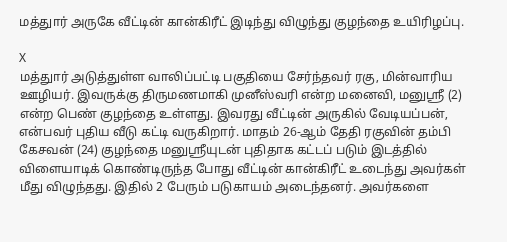மத்துார் அருகே வீட்டின் கான்கிரீட் இடிந்து விழுந்து குழந்தை உயிரிழப்பு.

X
மத்துார் அடுத்துள்ள வாலிப்பட்டி பகுதியை சேர்ந்தவர் ரகு, மின்வாரிய ஊழியர். இவருக்கு திருமணமாகி முனீஸ்வரி என்ற மனைவி, மனுஸ்ரீ (2) என்ற பெண் குழந்தை உள்ளது. இவரது வீட்டின் அருகில் வேடியப்பன், என்பவர் புதிய வீடு கட்டி வருகிறார். மாதம் 26-ஆம் தேதி ரகுவின் தம்பி கேசவன் (24) குழந்தை மனுஸ்ரீயுடன் புதிதாக கட்டப் படும் இடத்தில் விளையாடிக் கொண்டிருந்த போது வீட்டின் கான்கிரீட் உடைந்து அவர்கள் மீது விழுந்தது. இதில் 2 பேரும் படுகாயம் அடைந்தனர். அவர்களை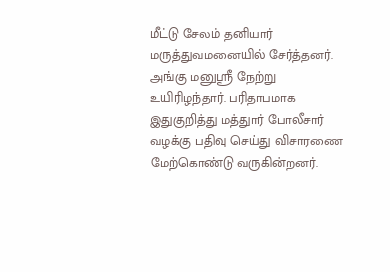மீட்டு சேலம் தனியார் மருத்துவமனையில் சேர்த்தனர். அங்கு மனுஸ்ரீ நேற்று உயிரிழந்தார். பரிதாபமாக இதுகுறித்து மத்துார் போலீசார் வழக்கு பதிவு செய்து விசாரணை மேற்கொண்டு வருகின்றனர்.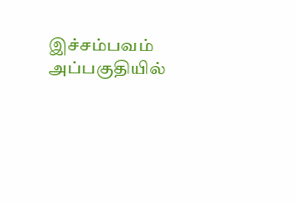இச்சம்பவம் அப்பகுதியில்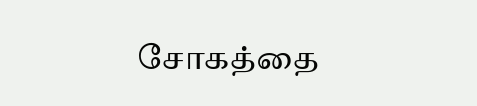சோகத்தை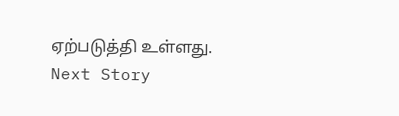ஏற்படுத்தி உள்ளது.
Next Story